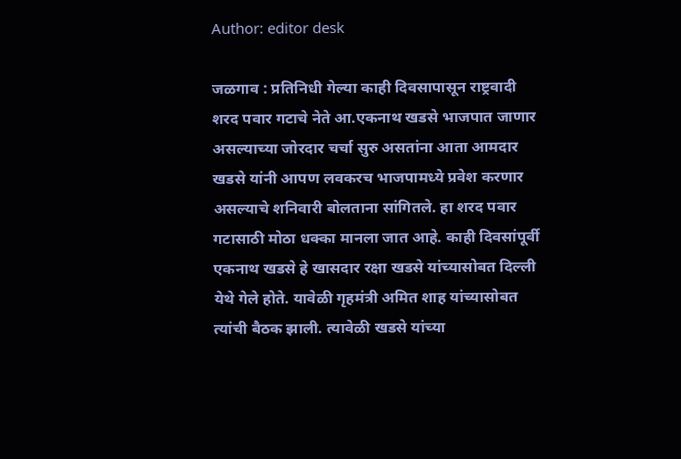Author: editor desk

जळगाव : प्रतिनिधी गेल्या काही दिवसापासून राष्ट्रवादी शरद पवार गटाचे नेते आ.एकनाथ खडसे भाजपात जाणार असल्याच्या जोरदार चर्चा सुरु असतांना आता आमदार खडसे यांनी आपण लवकरच भाजपामध्ये प्रवेश करणार असल्याचे शनिवारी बोलताना सांगितले. हा शरद पवार गटासाठी मोठा धक्का मानला जात आहे. काही दिवसांपूर्वी एकनाथ खडसे हे खासदार रक्षा खडसे यांच्यासोबत दिल्ली येथे गेले होते. यावेळी गृहमंत्री अमित शाह यांच्यासोबत त्यांची बैठक झाली. त्यावेळी खडसे यांच्या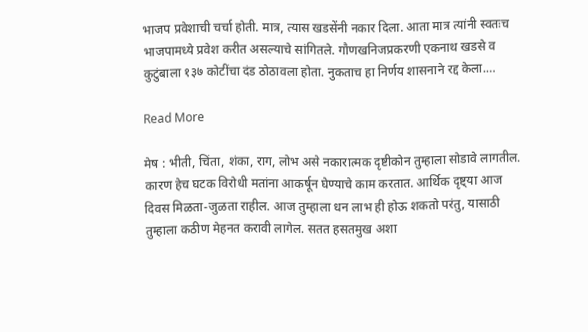भाजप प्रवेशाची चर्चा होती. मात्र, त्यास खडसेंनी नकार दिला. आता मात्र त्यांनी स्वतःच भाजपामध्ये प्रवेश करीत असल्याचे सांगितले. गौणखनिजप्रकरणी एकनाथ खडसे व कुटुंबाला १३७ कोटींचा दंड ठोठावला होता. नुकताच हा निर्णय शासनाने रद्द केला.…

Read More

मेष : भीती, चिंता, शंका, राग, लोभ असे नकारात्मक दृष्टीकोन तुम्हाला सोडावे लागतील. कारण हेच घटक विरोधी मतांना आकर्षून घेण्याचे काम करतात. आर्थिक दृष्ट्या आज दिवस मिळता-जुळता राहील. आज तुम्हाला धन लाभ ही होऊ शकतो परंतु, यासाठी तुम्हाला कठीण मेहनत करावी लागेल. सतत हसतमुख अशा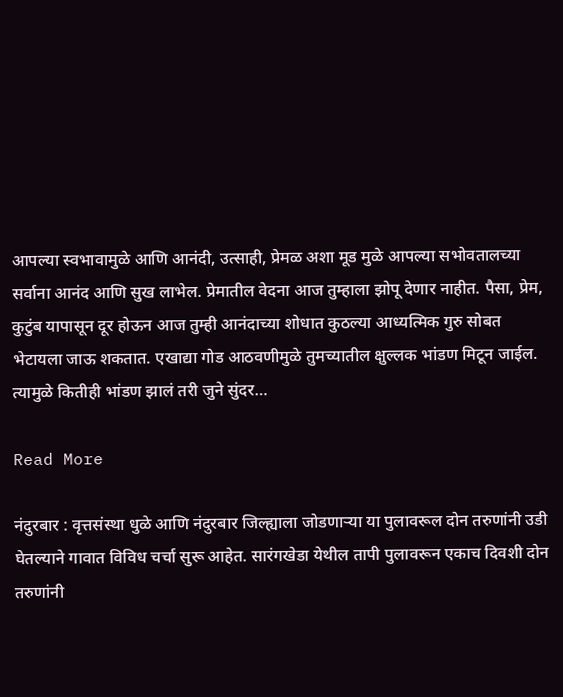आपल्या स्वभावामुळे आणि आनंदी, उत्साही, प्रेमळ अशा मूड मुळे आपल्या सभोवतालच्या सर्वाना आनंद आणि सुख लाभेल. प्रेमातील वेदना आज तुम्हाला झोपू देणार नाहीत. पैसा, प्रेम, कुटुंब यापासून दूर होऊन आज तुम्ही आनंदाच्या शोधात कुठल्या आध्यत्मिक गुरु सोबत भेटायला जाऊ शकतात. एखाद्या गोड आठवणीमुळे तुमच्यातील क्षुल्लक भांडण मिटून जाईल. त्यामुळे कितीही भांडण झालं तरी जुने सुंदर…

Read More

नंदुरबार : वृत्तसंस्था धुळे आणि नंदुरबार जिल्ह्याला जोडणाऱ्या या पुलावरूल दोन तरुणांनी उडी घेतल्याने गावात विविध चर्चा सुरू आहेत. सारंगखेडा येथील तापी पुलावरून एकाच दिवशी दोन तरुणांनी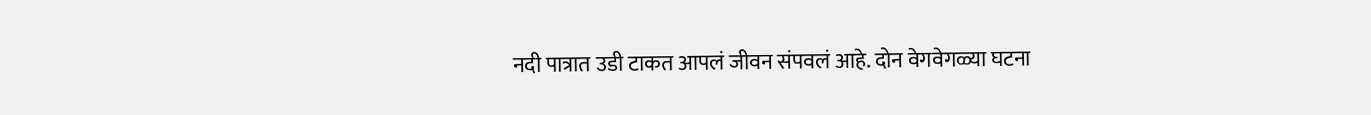नदी पात्रात उडी टाकत आपलं जीवन संपवलं आहे. दोन वेगवेगळ्या घटना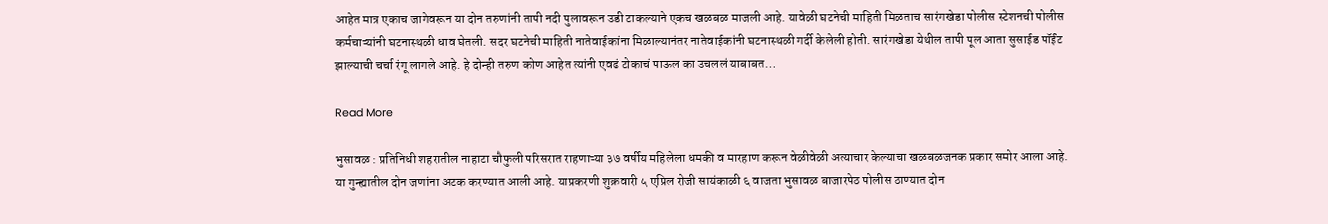आहेत मात्र एकाच जागेवरून या दोन तरुणांनी तापी नदी पुलावरून उडी टाकल्याने एकच खळबळ माजली आहे. यावेळी घटनेची माहिती मिळताच सारंगखेडा पोलीस स्टेशनची पोलीस कर्मचाऱ्यांनी घटनास्थळी धाव घेतली. सदर घटनेची माहिती नातेवाईकांना मिळाल्यानंतर नातेवाईकांनी घटनास्थळी गर्दी केलेली होती. सारंगखेडा येथील तापी पूल आता सुसाईड पॉईंट झाल्याची चर्चा रंगू लागले आहे. हे दोन्ही तरुण कोण आहेत त्यांनी एवढं टोकाचं पाऊल का उचललं याबाबत…

Read More

भुसावळ : प्रतिनिधी शहरातील नाहाटा चौफुली परिसरात राहणाऱ्या ३७ वर्षीय महिलेला धमकी व मारहाण करून वेळीवेळी अत्याचार केल्याचा खळबळजनक प्रकार समोर आला आहे. या गुन्ह्यातील दोन जणांना अटक करण्यात आली आहे. याप्रकरणी शुक्रवारी ५ एप्रिल रोजी सायंकाळी ६ वाजता भुसावळ बाजारपेठ पोलीस ठाण्यात दोन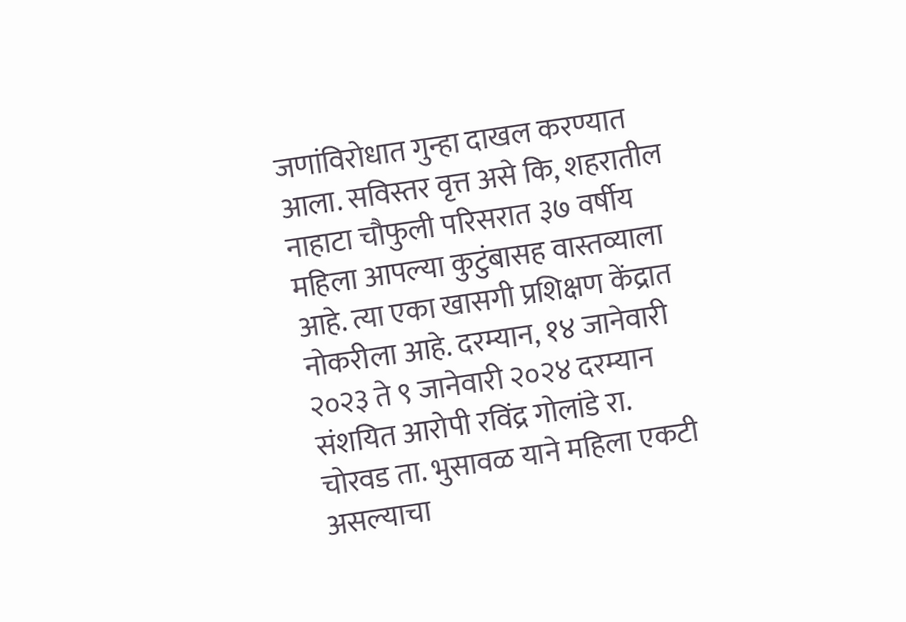जणांविरोधात गुन्हा दाखल करण्यात आला. सविस्तर वृत्त असे कि, शहरातील नाहाटा चौफुली परिसरात ३७ वर्षीय महिला आपल्या कुटुंबासह वास्तव्याला आहे. त्या एका खासगी प्रशिक्षण केंद्रात नोकरीला आहे. दरम्यान, १४ जानेवारी २०२३ ते ९ जानेवारी २०२४ दरम्यान संशयित आरोपी रविंद्र गोलांडे रा. चोरवड ता. भुसावळ याने महिला एकटी असल्याचा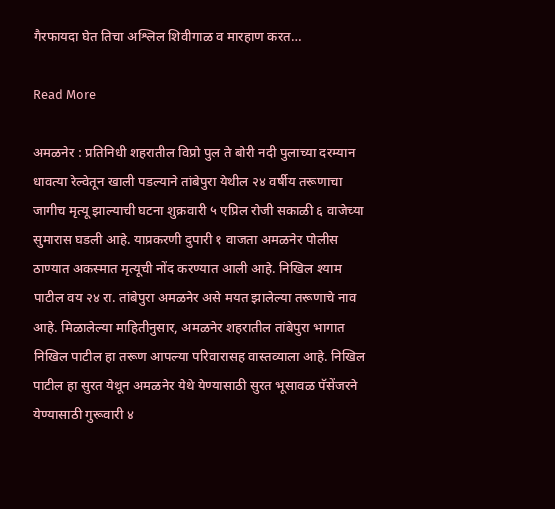गैरफायदा घेत तिचा अश्लिल शिवीगाळ व मारहाण करत…

Read More

अमळनेर : प्रतिनिधी शहरातील विप्रो पुल ते बोरी नदी पुलाच्या दरम्यान धावत्या रेल्वेतून खाली पडल्याने तांबेपुरा येथील २४ वर्षीय तरूणाचा जागीच मृत्यू झाल्याची घटना शुक्रवारी ५ एप्रिल रोजी सकाळी ६ वाजेच्या सुमारास घडली आहे. याप्रकरणी दुपारी १ वाजता अमळनेर पोलीस ठाण्यात अकस्मात मृत्यूची नोंद करण्यात आली आहे. निखिल श्याम पाटील वय २४ रा. तांबेपुरा अमळनेर असे मयत झालेल्या तरूणाचे नाव आहे. मिळालेल्या माहितीनुसार, अमळनेर शहरातील तांबेपुरा भागात निखिल पाटील हा तरूण आपल्या परिवारासह वास्तव्याला आहे. निखिल पाटील हा सुरत येथून अमळनेर येथे येण्यासाठी सुरत भूसावळ पॅसेंजरने येण्यासाठी गुरूवारी ४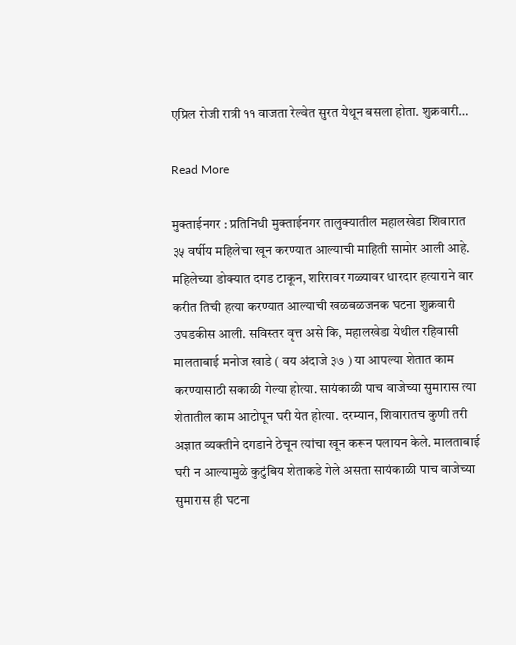एप्रिल रोजी रात्री ११ वाजता रेल्वेत सुरत येथून बसला होता. शुक्रवारी…

Read More

मुक्ताईनगर : प्रतिनिधी मुक्ताईनगर तालुक्यातील महालखेडा शिवारात ३५ वर्षीय महिलेचा खून करण्यात आल्याची माहिती सामोर आली आहे. महिलेच्या डोक्यात दगड टाकून, शरिरावर गळ्यावर धारदार हत्याराने वार करीत तिची हत्या करण्यात आल्याची खळबळजनक घटना शुक्रवारी उघडकीस आली. सविस्तर वृत्त असे कि, महालखेडा येथील रहिवासी मालताबाई मनोज खाडे ( वय अंदाजे ३७ ) या आपल्या शेतात काम करण्यासाठी सकाळी गेल्या होत्या. सायंकाळी पाच वाजेच्या सुमारास त्या शेतातील काम आटोपून घरी येत होत्या. दरम्यान, शिवारातच कुणी तरी अज्ञात व्यक्तीने दगडाने ठेचून त्यांचा खून करून पलायन केले. मालताबाई घरी न आल्यामुळे कुटुंबिय शेताकडे गेले असता सायंकाळी पाच वाजेच्या सुमारास ही घटना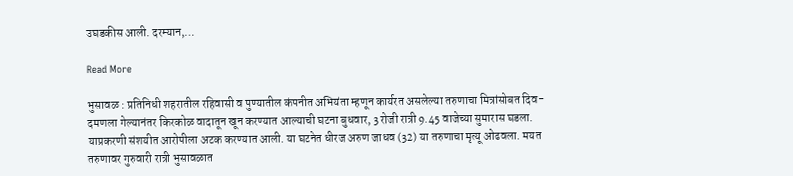उघडकीस आली. दरम्यान,…

Read More

भुसावळ : प्रतिनिधी शहरातील रहिवासी व पुण्यातील कंपनीत अभियंता म्हणून कार्यरत असलेल्या तरुणाचा मित्रांसोबत दिव-दमणला गेल्यानंतर किरकोळ वादातून खून करण्यात आल्याची घटना बुधवार, 3 रोजी रात्री 9.45 वाजेच्या सुमारास घडला. याप्रकरणी संशयीत आरोपीला अटक करण्यात आली. या घटनेत धीरज अरुण जाधव (32) या तरुणाचा मृत्यू ओढवला. मयत तरुणावर गुरुवारी रात्री भुसावळात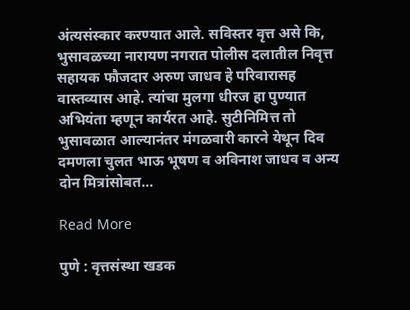अंत्यसंस्कार करण्यात आले. सविस्तर वृत्त असे कि, भुसावळच्या नारायण नगरात पोलीस दलातील निवृत्त सहायक फौजदार अरुण जाधव हे परिवारासह वास्तव्यास आहे. त्यांचा मुलगा धीरज हा पुण्यात अभियंता म्हणून कार्यरत आहे. सुटीनिमित्त तो भुसावळात आल्यानंतर मंगळवारी कारने येथून दिव दमणला चुलत भाऊ भूषण व अविनाश जाधव व अन्य दोन मित्रांसोबत…

Read More

पुणे : वृत्तसंस्था खडक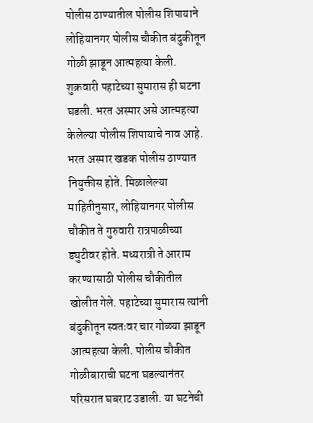पोलीस ठाण्यातील पोलीस शिपायाने लोहियानगर पोलीस चौकीत बंदुकीतून गोळी झाडून आत्महत्या केली. शुक्रवारी पहाटेच्या सुमारास ही घटना घडली. भरत अस्मार असे आत्महत्या केलेल्या पोलीस शिपायाचे नाव आहे. भरत अस्मार खडक पोलीस ठाण्यात नियुक्तीस होते. मिळालेल्या माहितीनुसार, लोहियानगर पोलीस चौकीत ते गुरुवारी रात्रपाळीच्या ड्युटीवर होते. मध्यरात्री ते आराम करण्यासाठी पोलीस चौकीतील खोलीत गेले. पहाटेच्या सुमारास त्यांनी बंदुकीतून स्वतःवर चार गोळ्या झाडून आत्महत्या केली. पोलीस चौकीत गोळीबाराची घटना घडल्यानंतर परिसरात घबराट उडाली. या घटनेची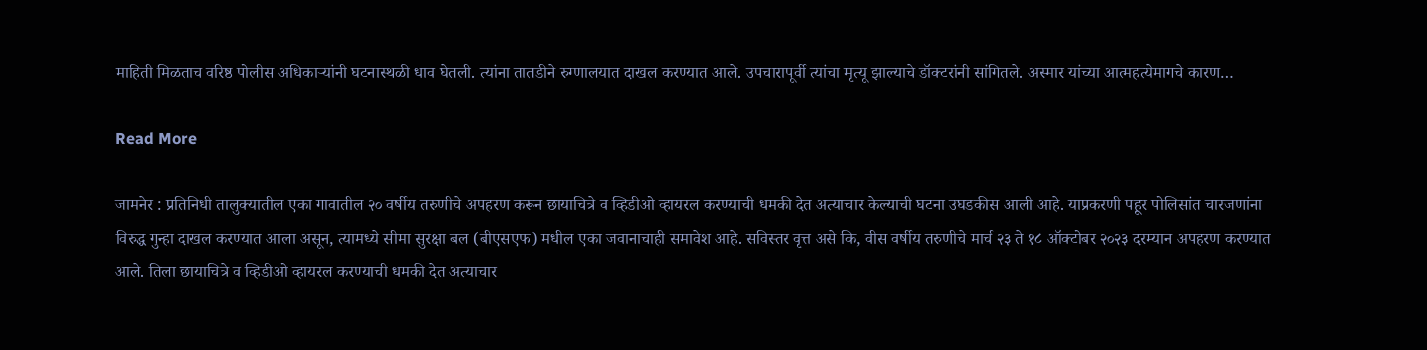माहिती मिळताच वरिष्ठ पोलीस अधिकाऱ्यांनी घटनास्थळी धाव घेतली. त्यांना तातडीने रुग्णालयात दाखल करण्यात आले. उपचारापूर्वी त्यांचा मृत्यू झाल्याचे डॉक्टरांनी सांगितले. अस्मार यांच्या आत्महत्येमागचे कारण…

Read More

जामनेर : प्रतिनिधी तालुक्यातील एका गावातील २० वर्षीय तरुणीचे अपहरण करून छायाचित्रे व व्हिडीओ व्हायरल करण्याची धमकी देत अत्याचार केल्याची घटना उघडकीस आली आहे. याप्रकरणी पहूर पोलिसांत चारजणांना विरुद्ध गुन्हा दाखल करण्यात आला असून, त्यामध्ये सीमा सुरक्षा बल (बीएसएफ) मधील एका जवानाचाही समावेश आहे. सविस्तर वृत्त असे कि, वीस वर्षीय तरुणीचे मार्च २३ ते १८ ऑक्टोबर २०२३ दरम्यान अपहरण करण्यात आले. तिला छायाचित्रे व व्हिडीओ व्हायरल करण्याची धमकी देत अत्याचार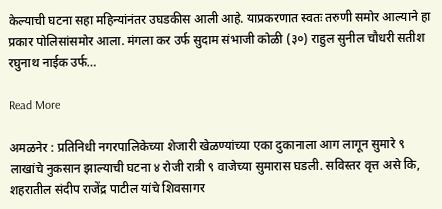केल्याची घटना सहा महिन्यांनंतर उघडकीस आली आहे. याप्रकरणात स्वतः तरुणी समोर आल्याने हा प्रकार पोलिसांसमोर आला. मंगला कर उर्फ सुदाम संभाजी कोळी (३०) राहुल सुनील चौधरी सतीश रघुनाथ नाईक उर्फ…

Read More

अमळनेर : प्रतिनिधी नगरपालिकेच्या शेजारी खेळण्यांच्या एका दुकानाला आग लागून सुमारे ९ लाखांचे नुकसान झाल्याची घटना ४ रोजी रात्री ९ वाजेच्या सुमारास घडली. सविस्तर वृत्त असे कि, शहरातील संदीप राजेंद्र पाटील यांचे शिवसागर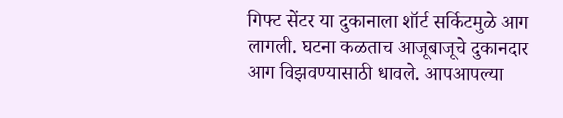गिफ्ट सेंटर या दुकानाला शॉर्ट सर्किटमुळे आग लागली. घटना कळताच आजूबाजूचे दुकानदार आग विझवण्यासाठी धावले. आपआपल्या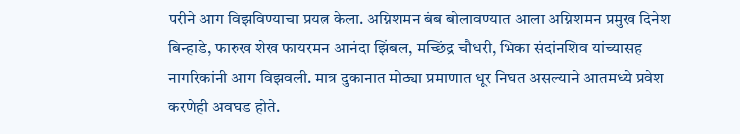परीने आग विझविण्याचा प्रयत्न केला. अग्निशमन बंब बोलावण्यात आला अग्निशमन प्रमुख दिनेश बिन्हाडे, फारुख शेख फायरमन आनंदा झिंबल, मच्छिंद्र चौधरी, भिका संदांनशिव यांच्यासह नागरिकांनी आग विझवली. मात्र दुकानात मोठ्या प्रमाणात धूर निघत असल्याने आतमध्ये प्रवेश करणेही अवघड होते.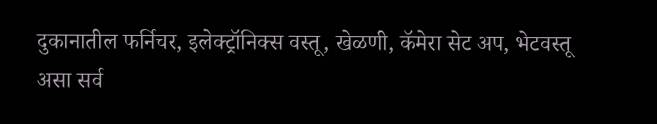दुकानातील फर्निचर, इलेक्ट्रॉनिक्स वस्तू, खेळणी, कॅमेरा सेट अप, भेटवस्तू असा सर्व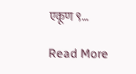एकूण ९…

Read More